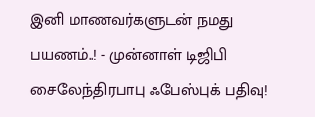இனி மாணவர்களுடன் நமது பயணம்..! - முன்னாள் டிஜிபி சைலேந்திரபாபு ஃபேஸ்புக் பதிவு!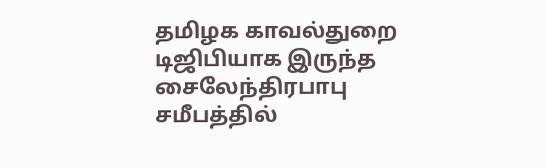தமிழக காவல்துறை டிஜிபியாக இருந்த சைலேந்திரபாபு சமீபத்தில்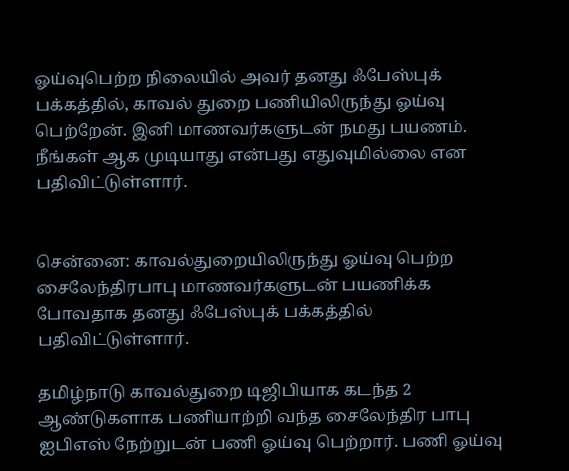ஓய்வுபெற்ற நிலையில் அவர் தனது ஃபேஸ்புக் பக்கத்தில், காவல் துறை பணியிலிருந்து ஓய்வு பெற்றேன். இனி மாணவர்களுடன் நமது பயணம். நீங்கள் ஆக முடியாது என்பது எதுவுமில்லை என பதிவிட்டுள்ளார்.


சென்னை: காவல்துறையிலிருந்து ஓய்வு பெற்ற சைலேந்திரபாபு மாணவர்களுடன் பயணிக்க போவதாக தனது ஃபேஸ்புக் பக்கத்தில் பதிவிட்டுள்ளார்.

தமிழ்நாடு காவல்துறை டிஜிபியாக கடந்த 2 ஆண்டுகளாக பணியாற்றி வந்த சைலேந்திர பாபு ஐபிஎஸ் நேற்றுடன் பணி ஓய்வு பெற்றார். பணி ஓய்வு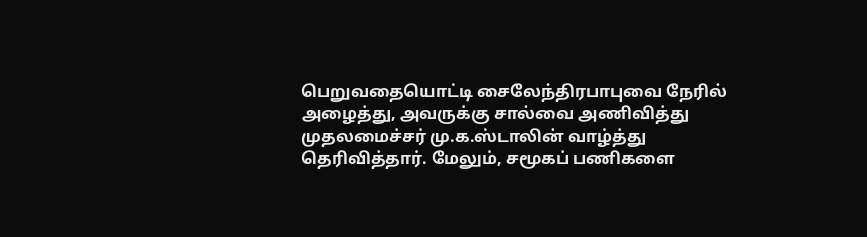பெறுவதையொட்டி சைலேந்திரபாபுவை நேரில் அழைத்து, அவருக்கு சால்வை அணிவித்து முதலமைச்சர் மு.க.ஸ்டாலின் வாழ்த்து தெரிவித்தார். மேலும், சமூகப் பணிகளை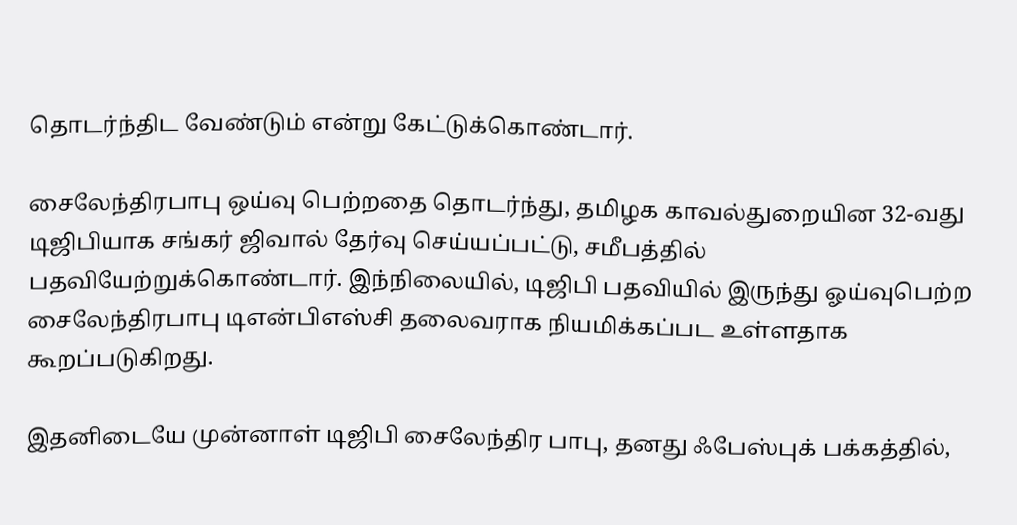தொடர்ந்திட வேண்டும் என்று கேட்டுக்கொண்டார்.

சைலேந்திரபாபு ஒய்வு பெற்றதை தொடர்ந்து, தமிழக காவல்துறையின 32-வது டிஜிபியாக சங்கர் ஜிவால் தேர்வு செய்யப்பட்டு, சமீபத்தில் பதவியேற்றுக்கொண்டார். இந்நிலையில், டிஜிபி பதவியில் இருந்து ஓய்வுபெற்ற சைலேந்திரபாபு டிஎன்பிஎஸ்சி தலைவராக நியமிக்கப்பட உள்ளதாக கூறப்படுகிறது.

இதனிடையே முன்னாள் டிஜிபி சைலேந்திர பாபு, தனது ஃபேஸ்புக் பக்கத்தில்,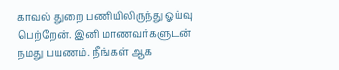காவல் துறை பணியிலிருந்து ஓய்வு பெற்றேன். இனி மாணவர்களுடன் நமது பயணம். நீங்கள் ஆக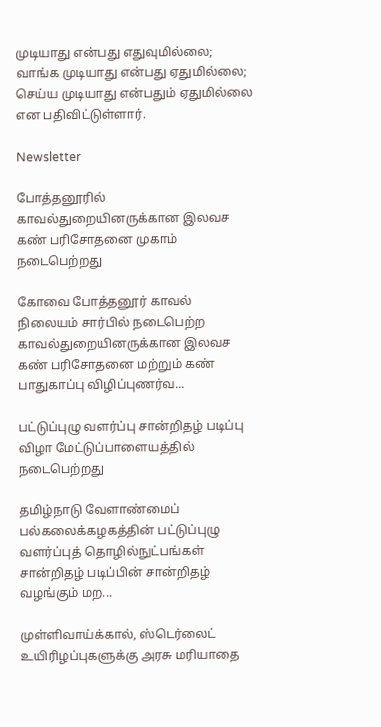முடியாது என்பது எதுவுமில்லை; வாங்க முடியாது என்பது ஏதுமில்லை; செய்ய முடியாது என்பதும் ஏதுமில்லை என பதிவிட்டுள்ளார்.

Newsletter

போத்தனூரில் காவல்துறையினருக்கான இலவச கண் பரிசோதனை முகாம் நடைபெற்றது

கோவை போத்தனூர் காவல் நிலையம் சார்பில் நடைபெற்ற காவல்துறையினருக்கான இலவச கண் பரிசோதனை மற்றும் கண் பாதுகாப்பு விழிப்புணர்வ...

பட்டுப்புழு வளர்ப்பு சான்றிதழ் படிப்பு விழா மேட்டுப்பாளையத்தில் நடைபெற்றது

தமிழ்நாடு வேளாண்மைப் பல்கலைக்கழகத்தின் பட்டுப்புழு வளர்ப்புத் தொழில்நுட்பங்கள் சான்றிதழ் படிப்பின் சான்றிதழ் வழங்கும் மற...

முள்ளிவாய்க்கால், ஸ்டெர்லைட் உயிரிழப்புகளுக்கு அரசு மரியாதை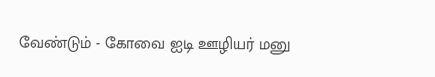வேண்டும் - கோவை ஐடி ஊழியர் மனு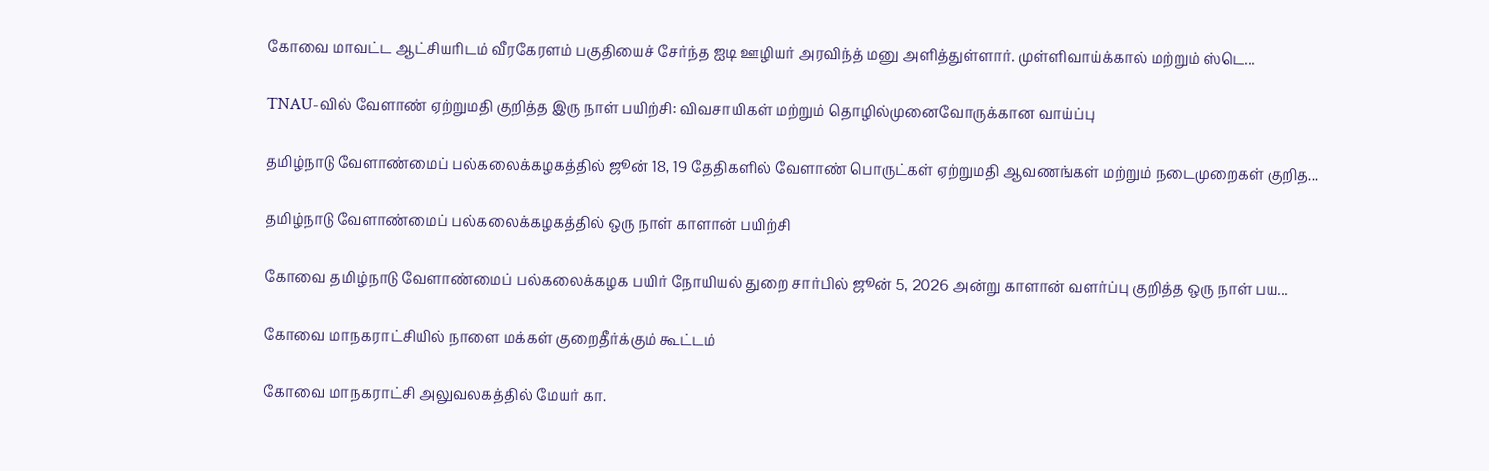கோவை மாவட்ட ஆட்சியரிடம் வீரகேரளம் பகுதியைச் சேர்ந்த ஐடி ஊழியர் அரவிந்த் மனு அளித்துள்ளார். முள்ளிவாய்க்கால் மற்றும் ஸ்டெ...

TNAU-வில் வேளாண் ஏற்றுமதி குறித்த இரு நாள் பயிற்சி: விவசாயிகள் மற்றும் தொழில்முனைவோருக்கான வாய்ப்பு

தமிழ்நாடு வேளாண்மைப் பல்கலைக்கழகத்தில் ஜூன் 18, 19 தேதிகளில் வேளாண் பொருட்கள் ஏற்றுமதி ஆவணங்கள் மற்றும் நடைமுறைகள் குறித...

தமிழ்நாடு வேளாண்மைப் பல்கலைக்கழகத்தில் ஒரு நாள் காளான் பயிற்சி

கோவை தமிழ்நாடு வேளாண்மைப் பல்கலைக்கழக பயிர் நோயியல் துறை சார்பில் ஜூன் 5, 2026 அன்று காளான் வளர்ப்பு குறித்த ஒரு நாள் பய...

கோவை மாநகராட்சியில் நாளை மக்கள் குறைதீர்க்கும் கூட்டம்

கோவை மாநகராட்சி அலுவலகத்தில் மேயர் கா.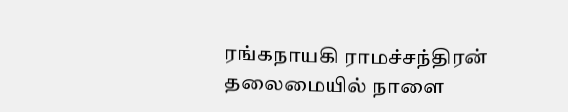ரங்கநாயகி ராமச்சந்திரன் தலைமையில் நாளை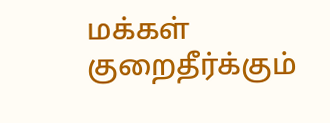மக்கள் குறைதீர்க்கும்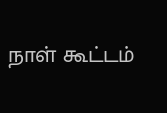நாள் கூட்டம்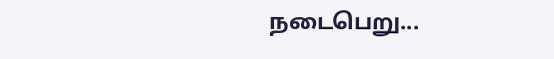நடைபெறு...